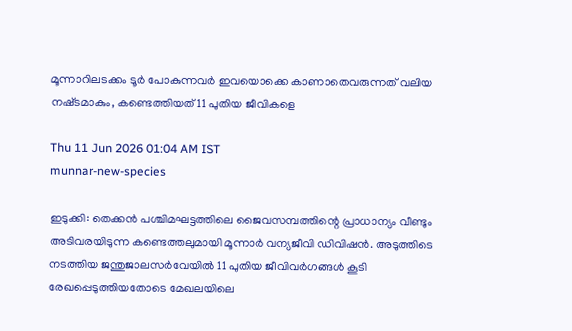മൂന്നാറിലടക്കം ടൂർ പോകുന്നവർ ഇവയൊക്കെ കാണാതെവരുന്നത് വലിയ നഷ്‌ടമാകും, കണ്ടെത്തിയത് 11 പുതിയ ജീവികളെ

Thu 11 Jun 2026 01:04 AM IST
munnar-new-species

ഇടുക്കി: തെക്കൻ പശ്ചിമഘട്ടത്തിലെ ജൈവസമ്പത്തിന്റെ പ്രാധാന്യം വീണ്ടും അടിവരയിടുന്ന കണ്ടെത്തലുമായി മൂന്നാർ വന്യജീവി ഡിവിഷൻ. അടുത്തിടെ നടത്തിയ ജന്തുജാലസർവേയിൽ 11 പുതിയ ജീവിവർഗങ്ങൾ കൂടി രേഖപ്പെടുത്തിയതോടെ മേഖലയിലെ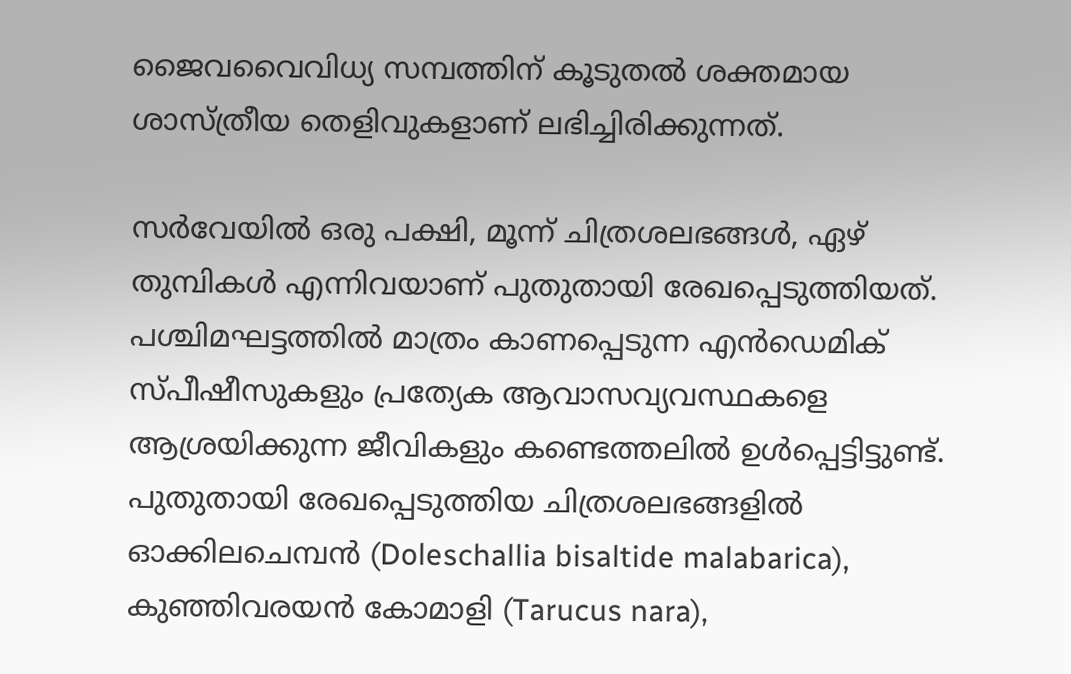ജൈവവൈവിധ്യ സമ്പത്തിന് കൂടുതൽ ശക്തമായ ശാസ്ത്രീയ തെളിവുകളാണ് ലഭിച്ചിരിക്കുന്നത്.

സർവേയിൽ ഒരു പക്ഷി, മൂന്ന് ചിത്രശലഭങ്ങൾ, ഏഴ് തുമ്പികൾ എന്നിവയാണ് പുതുതായി രേഖപ്പെടുത്തിയത്. പശ്ചിമഘട്ടത്തിൽ മാത്രം കാണപ്പെടുന്ന എൻഡെമിക് സ്പീഷീസുകളും പ്രത്യേക ആവാസവ്യവസ്ഥകളെ ആശ്രയിക്കുന്ന ജീവികളും കണ്ടെത്തലിൽ ഉൾപ്പെട്ടിട്ടുണ്ട്. പുതുതായി രേഖപ്പെടുത്തിയ ചിത്രശലഭങ്ങളിൽ ഓക്കിലചെമ്പൻ (Doleschallia bisaltide malabarica), കുഞ്ഞിവരയൻ കോമാളി (Tarucus nara),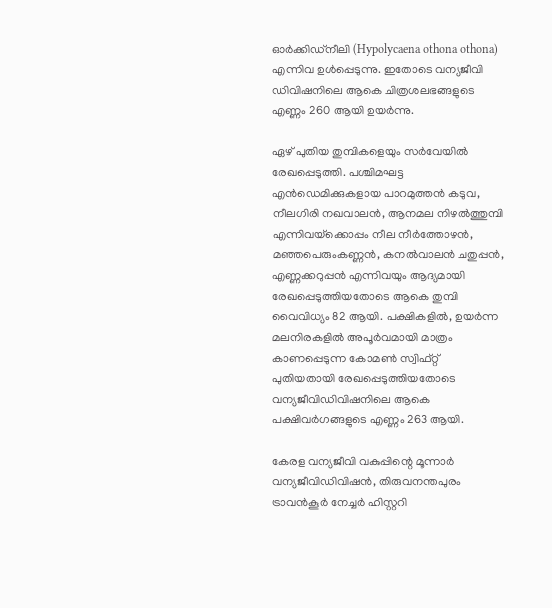ഓർക്കിഡ്നീലി (Hypolycaena othona othona) എന്നിവ ഉൾപ്പെടുന്നു. ഇതോടെ വന്യജീവി ഡിവിഷനിലെ ആകെ ചിത്രശലഭങ്ങളുടെ എണ്ണം 260 ആയി ഉയർന്നു.

ഏഴ് പുതിയ തുമ്പികളെയും സർവേയിൽ രേഖപ്പെടുത്തി. പശ്ചിമഘട്ട എൻഡെമിക്കുകളായ പാറമുത്തൻ കടുവ, നീലഗിരി നഖവാലൻ, ആനമല നിഴൽത്തുമ്പി എന്നിവയ്‌ക്കൊപ്പം നീല നീർത്തോഴൻ, മഞ്ഞപെരുംകണ്ണൻ, കനൽവാലൻ ചതുപ്പൻ, എണ്ണക്കറുപ്പൻ എന്നിവയും ആദ്യമായി രേഖപ്പെടുത്തിയതോടെ ആകെ തുമ്പി വൈവിധ്യം 82 ആയി. പക്ഷികളിൽ, ഉയർന്ന മലനിരകളിൽ അപൂർവമായി മാത്രം കാണപ്പെടുന്ന കോമൺ സ്വിഫ്റ്റ് പുതിയതായി രേഖപ്പെടുത്തിയതോടെ വന്യജീവിഡിവിഷനിലെ ആകെ പക്ഷിവർഗങ്ങളുടെ എണ്ണം 263 ആയി.

കേരള വന്യജീവി വകുപ്പിന്റെ മൂന്നാർ വന്യജീവിഡിവിഷൻ, തിരുവനന്തപുരം ട്രാവൻകൂർ നേച്ചർ ഹിസ്റ്ററി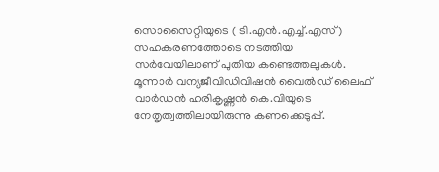സൊസൈറ്റിയുടെ ( ടി.എൻ.എച്ച്.എസ് ) സഹകരണത്തോടെ നടത്തിയ സർവേയിലാണ് പുതിയ കണ്ടെത്തലുകൾ. മൂന്നാർ വന്യജീവിഡിവിഷൻ വൈൽഡ് ലൈഫ് വാർഡൻ ഹരികൃഷ്ണൻ കെ.വിയുടെ നേതൃത്വത്തിലായിരുന്നു കണക്കെടുപ്പ്.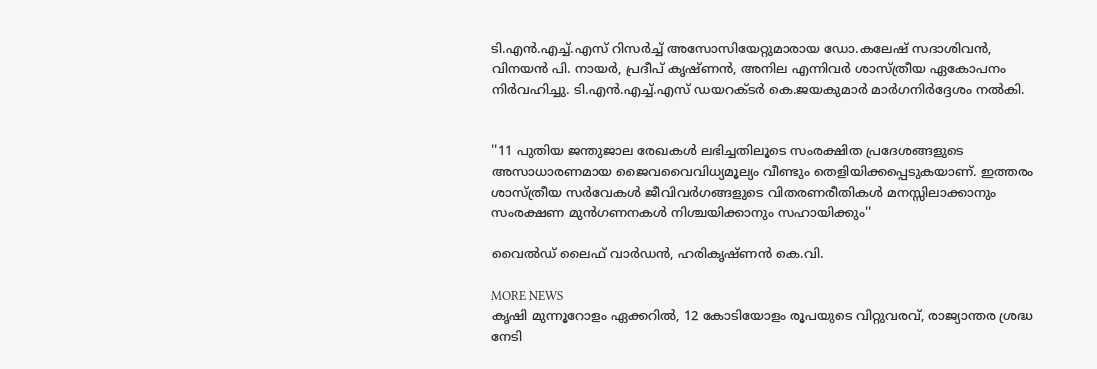ടി.എൻ.എച്ച്.എസ് റിസർച്ച് അസോസിയേറ്റുമാരായ ഡോ.കലേഷ് സദാശിവൻ, വിനയൻ പി. നായർ, പ്രദീപ് കൃഷ്ണൻ, അനില എന്നിവർ ശാസ്ത്രീയ ഏകോപനം നിർവഹിച്ചു. ടി.എൻ.എച്ച്.എസ് ഡയറക്ടർ കെ.ജയകുമാർ മാർഗനിർദ്ദേശം നൽകി.


''11 പുതിയ ജന്തുജാല രേഖകൾ ലഭിച്ചതിലൂടെ സംരക്ഷിത പ്രദേശങ്ങളുടെ അസാധാരണമായ ജൈവവൈവിധ്യമൂല്യം വീണ്ടും തെളിയിക്കപ്പെടുകയാണ്. ഇത്തരം ശാസ്ത്രീയ സർവേകൾ ജീവിവർഗങ്ങളുടെ വിതരണരീതികൾ മനസ്സിലാക്കാനും സംരക്ഷണ മുൻഗണനകൾ നിശ്ചയിക്കാനും സഹായിക്കും''

വൈൽഡ് ലൈഫ് വാർഡൻ, ഹരികൃഷ്ണൻ കെ.വി.

MORE NEWS
കൃഷി മുന്നൂറോളം ഏക്കറിൽ, 12 കോടിയോളം രൂപയുടെ വിറ്റുവരവ്, രാജ്യാന്തര ശ്രദ്ധ നേടി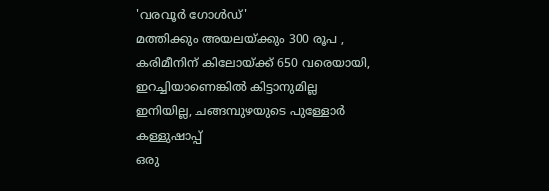'വരവൂർ ഗോൾഡ്'
മത്തിക്കും അയലയ്ക്കും 300 രൂപ , കരിമീനിന് കിലോയ്ക്ക് 650 വരെയായി, ഇറച്ചിയാണെങ്കിൽ കിട്ടാനുമില്ല
ഇനിയില്ല, ചങ്ങമ്പുഴയുടെ പുള്ളോർ കള്ളുഷാപ്പ്
ഒരു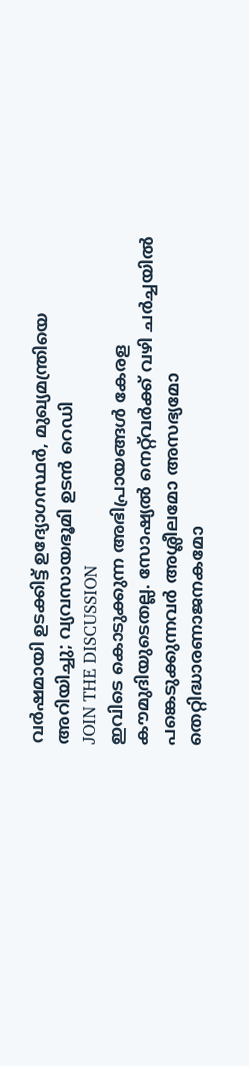വർഷമായി ഉടക്കിട്ട് ഉദ്യോഗസ്ഥർ, മുഖ്യമന്ത്രിയെ അറിയിച്ചു; വ്യവസായഭൂമി ഉടൻ റെഡി
JOIN THE DISCUSSION
ഇവിടെ കൊടുക്കുന്ന അഭിപ്രായങ്ങൾ കേരള കൗമുദിയുടെതല്ല. സോഷ്യൽ നെറ്റ്‌വർക്ക് വഴി ചർച്ചയിൽ പങ്കെടുക്കുന്നവർ അശ്ലീലമോ അസഭ്യമോ തെറ്റിദ്ധാരണാജനകമോ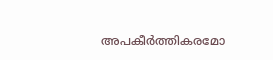അപകീർത്തികരമോ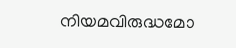നിയമവിരുദ്ധമോ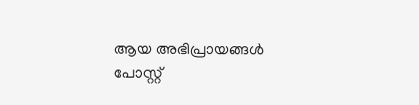ആയ അഭിപ്രായങ്ങൾ പോസ്റ്റ്‌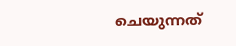ചെയുന്നത്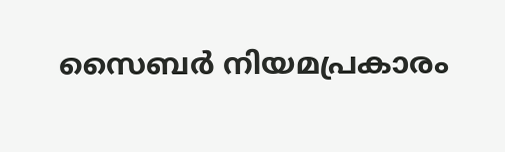സൈബർ നിയമപ്രകാരം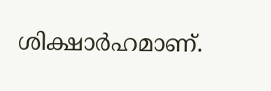ശിക്ഷാർഹമാണ്.